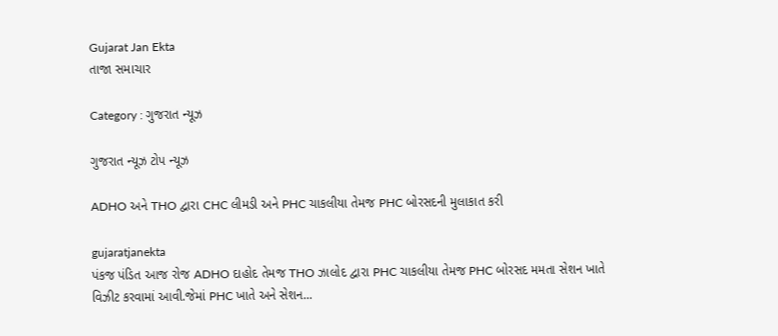Gujarat Jan Ekta
તાજા સમાચાર

Category : ગુજરાત ન્યૂઝ

ગુજરાત ન્યૂઝ ટોપ ન્યૂઝ

ADHO અને THO દ્વારા CHC લીમડી અને PHC ચાકલીયા તેમજ PHC બોરસદની મુલાકાત કરી

gujaratjanekta
પંકજ પંડિત આજ રોજ ADHO દાહોદ તેમજ THO ઝાલોદ દ્વારા PHC ચાકલીયા તેમજ PHC બોરસદ મમતા સેશન ખાતે વિઝીટ કરવામાં આવી.જેમાં PHC ખાતે અને સેશન...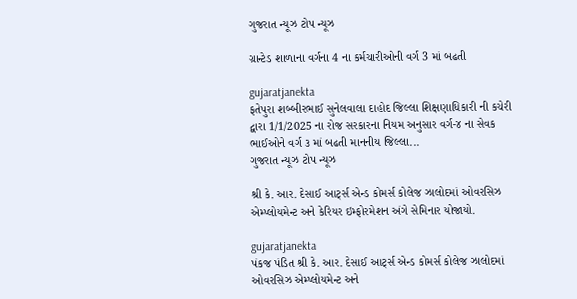ગુજરાત ન્યૂઝ ટોપ ન્યૂઝ

ગ્રાન્ટેડ શાળાના વર્ગના 4 ના કર્મચારીઓની વર્ગ 3 માં બઢતી

gujaratjanekta
ફતેપુરા શબ્બીરભાઈ સુનેલવાલા દાહોદ જિલ્લા શિક્ષણાધિકારી ની કચેરી દ્વારા 1/1/2025 ના રોજ સરકારના નિયમ અનુસાર વર્ગ-૪ ના સેવક ભાઈઓને વર્ગ ૩ માં બઢતી માનનીય જિલ્લા...
ગુજરાત ન્યૂઝ ટોપ ન્યૂઝ

શ્રી કે. આર. દેસાઈ આર્ટ્સ એન્ડ કોમર્સ કોલેજ ઝાલોદમાં ઓવરસિઝ એમ્પ્લોયમેન્ટ અને કેરિયર ઇમ્ફોરમેશન અંગે સેમિનાર યોજાયો.

gujaratjanekta
પંકજ પંડિત શ્રી કે. આર. દેસાઈ આર્ટ્સ એન્ડ કોમર્સ કોલેજ ઝાલોદમાં ઓવરસિઝ એમ્પ્લોયમેન્ટ અને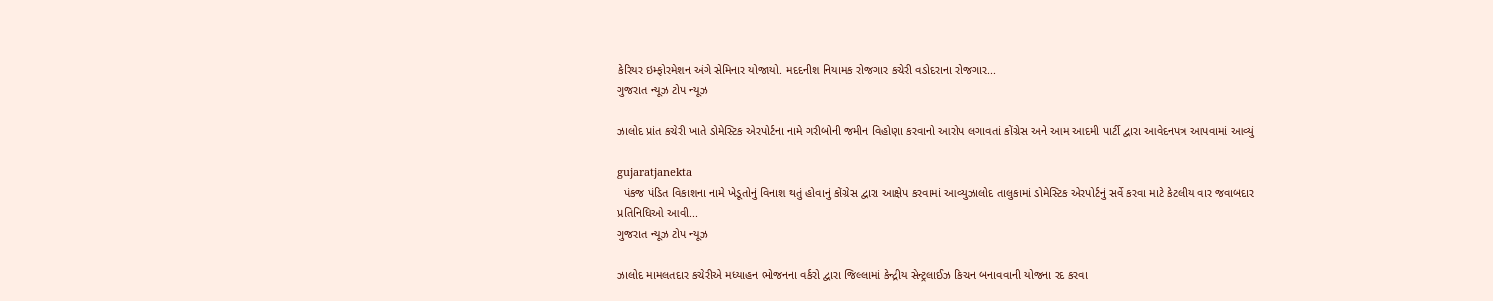કેરિયર ઇમ્ફોરમેશન અંગે સેમિનાર યોજાયો. મદદનીશ નિયામક રોજગાર કચેરી વડોદરાના રોજગાર...
ગુજરાત ન્યૂઝ ટોપ ન્યૂઝ

ઝાલોદ પ્રાંત કચેરી ખાતે ડોમેસ્ટિક એરપોર્ટના નામે ગરીબોની જમીન વિહોણા કરવાનો આરોપ લગાવતાં કોંગ્રેસ અને આમ આદમી પાર્ટી દ્વારા આવેદનપત્ર આપવામાં આવ્યું

gujaratjanekta
  પંકજ પંડિત વિકાશના નામે ખેડૂતોનું વિનાશ થતું હોવાનું કોંગ્રેસ દ્વારા આક્ષેપ કરવામાં આવ્યુઝાલોદ તાલુકામાં ડોમેસ્ટિક એરપોર્ટનું સર્વે કરવા માટે કેટલીય વાર જવાબદાર પ્રતિનિધિઓ આવી...
ગુજરાત ન્યૂઝ ટોપ ન્યૂઝ

ઝાલોદ મામલતદાર કચેરીએ મધ્યાહન ભોજનના વર્કરો દ્વારા જિલ્લામાં કેન્દ્રીય સેન્ટ્રલાઈઝ કિચન બનાવવાની યોજના રદ કરવા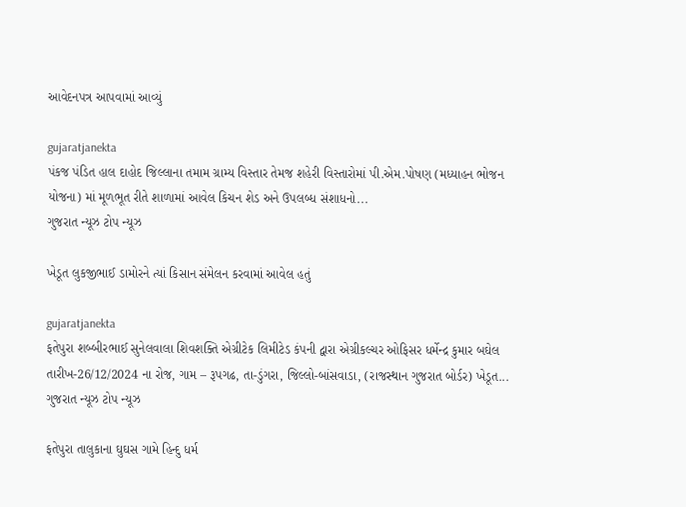આવેદનપત્ર આપવામાં આવ્યું

gujaratjanekta
પંકજ પંડિત હાલ દાહોદ જિલ્લાના તમામ ગ્રામ્ય વિસ્તાર તેમજ શહેરી વિસ્તારોમાં પી.એમ.પોષણ (મધ્યાહન ભોજન યોજના) માં મૂળભૂત રીતે શાળામાં આવેલ કિચન શેડ અને ઉપલબ્ધ સંશાધનો...
ગુજરાત ન્યૂઝ ટોપ ન્યૂઝ

ખેડૂત લુકજીભાઈ ડામોરને ત્યાં કિસાન સંમેલન કરવામાં આવેલ હતું

gujaratjanekta
ફતેપુરા શબ્બીરભાઈ સુનેલવાલા શિવશક્તિ એગ્રીટેક લિમીટેડ કંપની દ્વારા એગ્રીકલ્ચર ઓફિસર ધર્મેન્દ્ર કુમાર બઘેલ તારીખ-26/12/2024 ના રોજ, ગામ – રૂપગઢ, તા-ડુંગરા, જિલ્લો-બાંસવાડા, (રાજસ્થાન ગુજરાત બોર્ડર) ખેડૂત...
ગુજરાત ન્યૂઝ ટોપ ન્યૂઝ

ફતેપુરા તાલુકાના ઘુઘસ ગામે હિન્દુ ધર્મ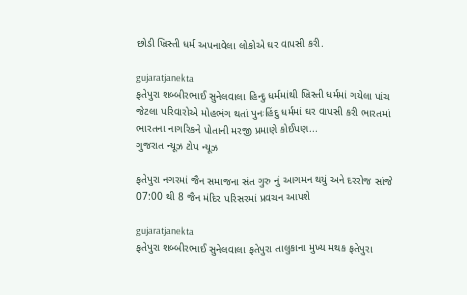છોડી ખ્રિસ્તી ધર્મ અપનાવેલા લોકોએ ઘર વાપસી કરી.

gujaratjanekta
ફતેપુરા શબ્બીરભાઈ સુનેલવાલા હિન્દુ ધર્મમાંથી ખ્રિસ્તી ધર્મમાં ગયેલા પાંચ જેટલા પરિવારોએ મોહભંગ થતાં પુનઃહિંદુ ધર્મમાં ઘર વાપસી કરી ભારતમાં ભારતના નાગરિકને પોતાની મરજી પ્રમાણે કોઈપણ...
ગુજરાત ન્યૂઝ ટોપ ન્યૂઝ

ફતેપુરા નગરમાં જૈન સમાજના સંત ગુરુ નું આગમન થયું અને દરરોજ સાંજે 07:00 થી 8 જૈન મંદિર પરિસરમાં પ્રવચન આપશે

gujaratjanekta
ફતેપુરા શબ્બીરભાઈ સુનેલવાલા ફતેપુરા તાલુકાના મુખ્ય મથક ફતેપુરા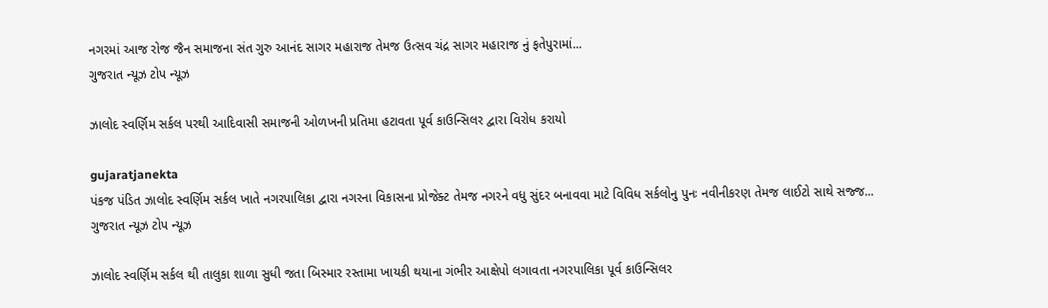નગરમાં આજ રોજ જૈન સમાજના સંત ગુરુ આનંદ સાગર મહારાજ તેમજ ઉત્સવ ચંદ્ર સાગર મહારાજ નું ફતેપુરામાં...
ગુજરાત ન્યૂઝ ટોપ ન્યૂઝ

ઝાલોદ સ્વર્ણિમ સર્કલ પરથી આદિવાસી સમાજની ઓળખની પ્રતિમા હટાવતા પૂર્વ કાઉન્સિલર દ્વારા વિરોધ કરાયો

gujaratjanekta
પંકજ પંડિત ઝાલોદ સ્વર્ણિમ સર્કલ ખાતે નગરપાલિકા દ્વારા નગરના વિકાસના પ્રોજેક્ટ તેમજ નગરને વધુ સુંદર બનાવવા માટે વિવિધ સર્કલોનુ પુનઃ નવીનીકરણ તેમજ લાઈટો સાથે સજ્જ...
ગુજરાત ન્યૂઝ ટોપ ન્યૂઝ

ઝાલોદ સ્વર્ણિમ સર્કલ થી તાલુકા શાળા સુધી જતા બિસ્માર રસ્તામા ખાયકી થયાના ગંભીર આક્ષેપો લગાવતા નગરપાલિકા પૂર્વ કાઉન્સિલર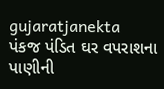gujaratjanekta
પંકજ પંડિત ઘર વપરાશના પાણીની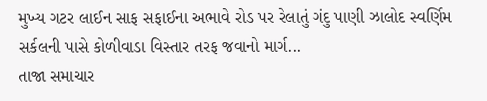મુખ્ય ગટર લાઈન સાફ સફાઈના અભાવે રોડ પર રેલાતું ગંદુ પાણી ઝાલોદ સ્વર્ણિમ સર્કલની પાસે કોળીવાડા વિસ્તાર તરફ જવાનો માર્ગ...
તાજા સમાચાર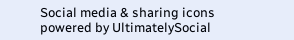Social media & sharing icons powered by UltimatelySocial